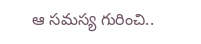ఆ సమస్య గురించి..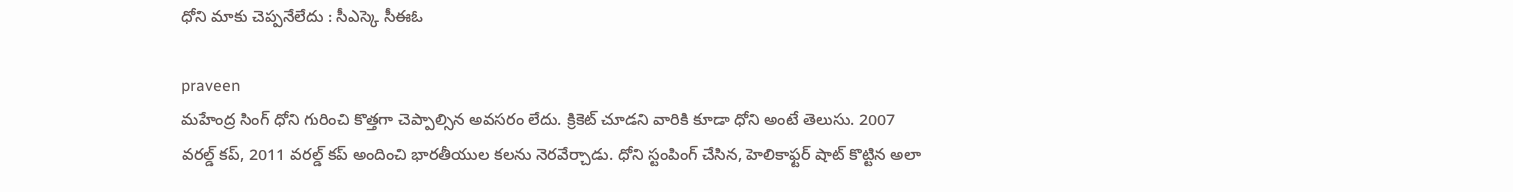ధోని మాకు చెప్పనేలేదు : సీఎస్కె సీఈఓ

praveen
మహేంద్ర సింగ్ ధోని గురించి కొత్తగా చెప్పాల్సిన అవసరం లేదు. క్రికెట్ చూడని వారికి కూడా ధోని అంటే తెలుసు. 2007 వరల్డ్ కప్, 2011 వరల్డ్ కప్ అందించి భారతీయుల కలను నెరవేర్చాడు. ధోని స్టంపింగ్ చేసిన, హెలికాఫ్టర్ షాట్ కొట్టిన అలా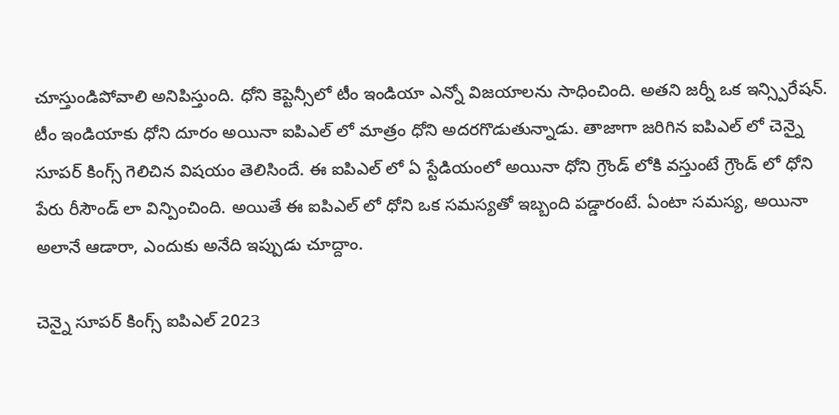చూస్తుండిపోవాలి అనిపిస్తుంది. ధోని కెప్టెన్సీలో టీం ఇండియా ఎన్నో విజయాలను సాధించింది. అతని జర్నీ ఒక ఇన్స్పిరేషన్. టీం ఇండియాకు ధోని దూరం అయినా ఐపిఎల్ లో మాత్రం ధోని అదరగొడుతున్నాడు. తాజాగా జరిగిన ఐపిఎల్ లో చెన్నై సూపర్ కింగ్స్ గెలిచిన విషయం తెలిసిందే. ఈ ఐపిఎల్ లో ఏ స్టేడియంలో అయినా ధోని గ్రౌండ్ లోకి వస్తుంటే గ్రౌండ్ లో ధోని పేరు రీసౌండ్ లా విన్పించింది. అయితే ఈ ఐపిఎల్ లో ధోని ఒక సమస్యతో ఇబ్బంది పడ్డారంటే. ఏంటా సమస్య, అయినా అలానే ఆడారా, ఎందుకు అనేది ఇప్పుడు చూద్దాం.

చెన్నై సూపర్ కింగ్స్ ఐపిఎల్ 2023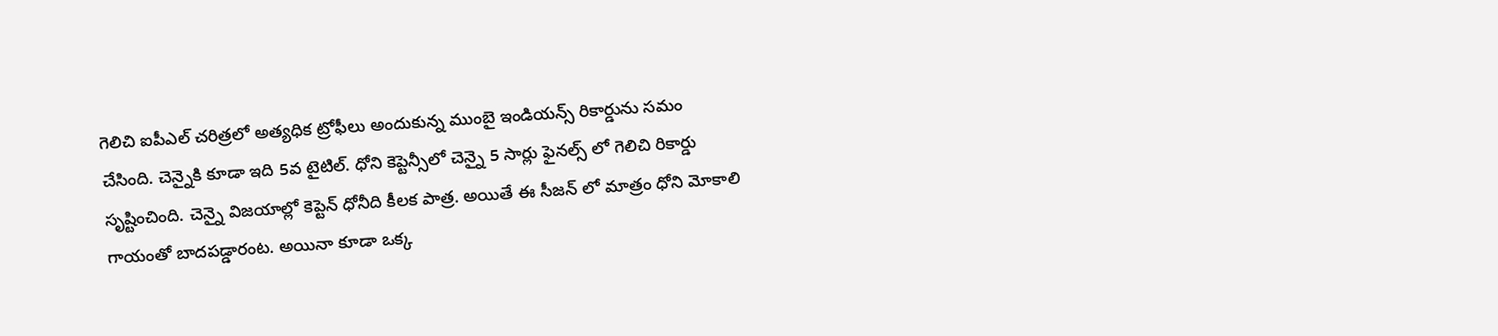గెలిచి ఐపీఎల్‌ చరిత్రలో అత్యధిక ట్రోఫీలు అందుకున్న ముంబై ఇండియన్స్‌ రికార్డును సమం చేసింది. చెన్నైకి కూడా ఇది 5వ టైటిల్. ధోని కెప్టెన్సీలో చెన్నై 5 సార్లు ఫైనల్స్ లో గెలిచి రికార్డు సృష్టించింది. చెన్నై విజయాల్లో కెప్టెన్ ధోనీది కీలక పాత్ర. అయితే ఈ సీజన్ లో మాత్రం ధోని మోకాలి గాయంతో బాదపడ్డారంట. అయినా కూడా ఒక్క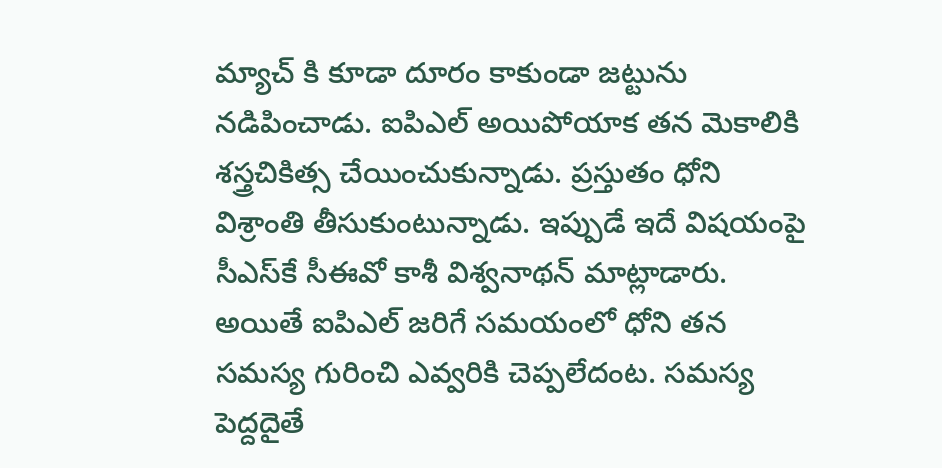మ్యాచ్ కి కూడా దూరం కాకుండా జట్టును నడిపించాడు. ఐపిఎల్ అయిపోయాక తన మెకాలికి శస్త్రచికిత్స చేయించుకున్నాడు. ప్రస్తుతం ధోని విశ్రాంతి తీసుకుంటున్నాడు. ఇప్పుడే ఇదే విషయంపై సీఎస్‌కే సీఈవో కాశీ విశ్వనాథన్ మాట్లాడారు. అయితే ఐపిఎల్ జరిగే సమయంలో ధోని తన సమస్య గురించి ఎవ్వరికి చెప్పలేదంట. సమస్య పెద్దదైతే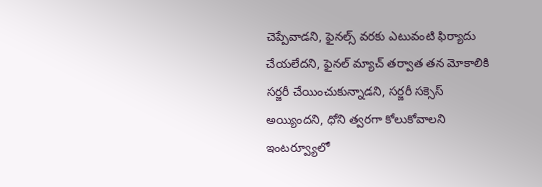చెప్పేవాడని, ఫైనల్స్ వరకు ఎటువంటి ఫిర్యాదు చేయలేదని, ఫైనల్‌ మ్యాచ్‌ తర్వాత తన మోకాలికి సర్జరీ చేయించుకున్నాడని, సర్జరీ సక్సెస్ అయ్యిందని, ధోని త్వరగా కోలుకోవాలని ఇంటర్వ్యూలో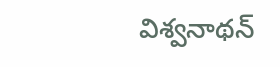విశ్వనాథన్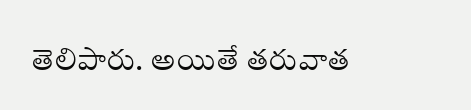తెలిపారు. అయితే తరువాత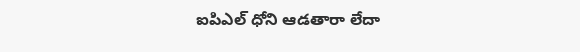ఐపిఎల్ ధోని ఆడతారా లేదా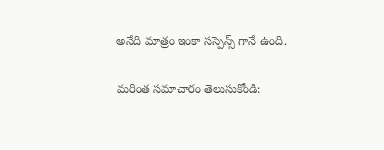అనేది మాత్రం ఇంకా సస్పెన్స్ గానే ఉంది.

మరింత సమాచారం తెలుసుకోండి: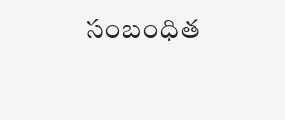సంబంధిత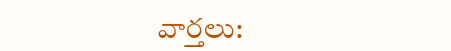వార్తలు: